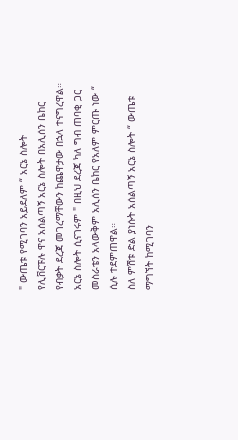" ውጤቱ የሚገባን አይደለም “ አርኔ ስሎት
የሊቨርፑሉ ዋና አሰልጣኝ አርኔ ስሎት በአሊሰን ቤከር የብቃት ደረጃ መገረማቸውን ከጨዋታው በኋላ ተናግረዋል።
አርኔ ስሎት ሲናገሩም " በዚህ ደረጃ ካለ ግብ ጠባቂ ጋር መስራቴን አላውቅም አሊሰን ቤከር የአለም ምርጡ ነው “ ሲሉ ተደምጠዋል።
ስለ ምሽቱ ድል ያነሱት አሰልጣኝ አርኔ ስሎት “ ውጤቱ ማግኘት ከሚገባን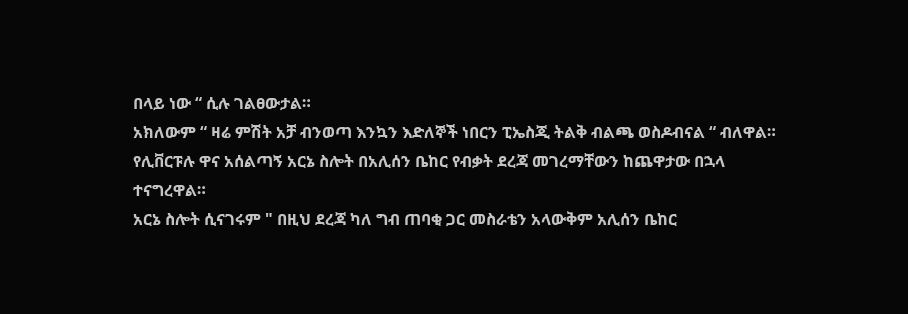በላይ ነው “ ሲሉ ገልፀውታል።
አክለውም “ ዛሬ ምሽት አቻ ብንወጣ እንኳን እድለኞች ነበርን ፒኤስጂ ትልቅ ብልጫ ወስዶብናል “ ብለዋል።
የሊቨርፑሉ ዋና አሰልጣኝ አርኔ ስሎት በአሊሰን ቤከር የብቃት ደረጃ መገረማቸውን ከጨዋታው በኋላ ተናግረዋል።
አርኔ ስሎት ሲናገሩም " በዚህ ደረጃ ካለ ግብ ጠባቂ ጋር መስራቴን አላውቅም አሊሰን ቤከር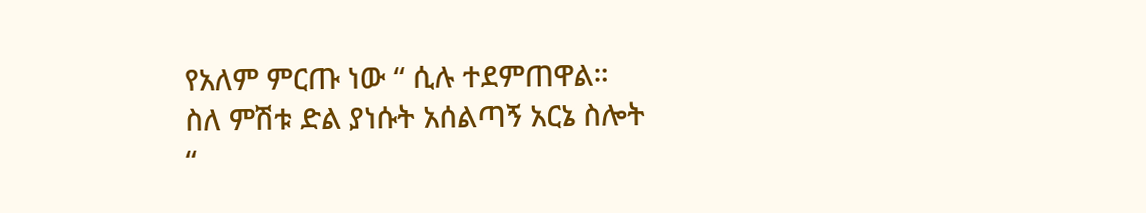የአለም ምርጡ ነው “ ሲሉ ተደምጠዋል።
ስለ ምሽቱ ድል ያነሱት አሰልጣኝ አርኔ ስሎት “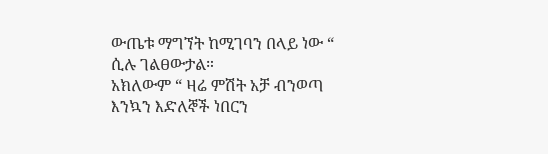ውጤቱ ማግኘት ከሚገባን በላይ ነው “ ሲሉ ገልፀውታል።
አክለውም “ ዛሬ ምሽት አቻ ብንወጣ እንኳን እድለኞች ነበርን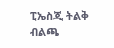ፒኤስጂ ትልቅ ብልጫ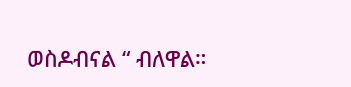ወስዶብናል “ ብለዋል።